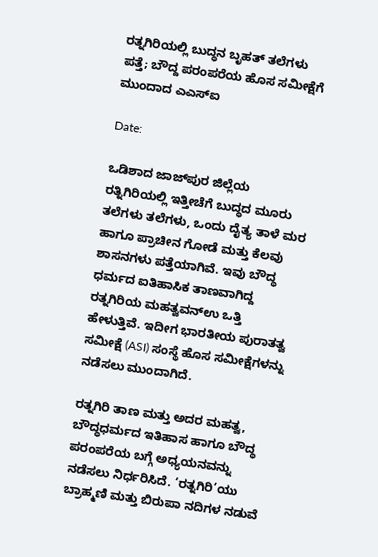ರತ್ನಗಿರಿಯಲ್ಲಿ ಬುದ್ಧನ ಬೃಹತ್ ತಲೆಗಳು ಪತ್ತೆ; ಬೌದ್ದ ಪರಂಪರೆಯ ಹೊಸ ಸಮೀಕ್ಷೆಗೆ ಮುಂದಾದ ಎಎಸ್‌ಐ

Date:

ಒಡಿಶಾದ ಜಾಜ್‌ಪುರ ಜಿಲ್ಲೆಯ ರತ್ನಿಗಿರಿಯಲ್ಲಿ ಇತ್ತೀಚೆಗೆ ಬುದ್ಧದ ಮೂರು ತಲೆಗಳು ತಲೆಗಳು, ಒಂದು ದೈತ್ಯ ತಾಳೆ ಮರ ಹಾಗೂ ಪ್ರಾಚೀನ ಗೋಡೆ ಮತ್ತು ಕೆಲವು ಶಾಸನಗಳು ಪತ್ತೆಯಾಗಿವೆ. ಇವು ಬೌದ್ಧ ಧರ್ಮದ ಐತಿಹಾಸಿಕ ತಾಣವಾಗಿದ್ದ ರತ್ನಗಿರಿಯ ಮಹತ್ವವನ್ಉ ಒತ್ತಿ ಹೇಳುತ್ತಿವೆ. ಇದೀಗ ಭಾರತೀಯ ಪುರಾತತ್ವ ಸಮೀಕ್ಷೆ (ASI) ಸಂಸ್ಥೆ ಹೊಸ ಸಮೀಕ್ಷೆಗಳನ್ನು ನಡೆಸಲು ಮುಂದಾಗಿದೆ.

ರತ್ನಗಿರಿ ತಾಣ ಮತ್ತು ಅದರ ಮಹತ್ವ, ಬೌದ್ಧಧರ್ಮದ ಇತಿಹಾಸ ಹಾಗೂ ಬೌದ್ಧ ಪರಂಪರೆಯ ಬಗ್ಗೆ ಅಧ್ಯಯನವನ್ನು ನಡೆಸಲು ನಿರ್ಧರಿಸಿದೆ. ‘ರತ್ನಗಿರಿ’ಯು ಬ್ರಾಹ್ಮಣಿ ಮತ್ತು ಬಿರುಪಾ ನದಿಗಳ ನಡುವೆ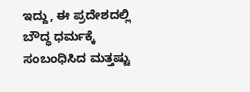ಇದ್ದು, ಈ ಪ್ರದೇಶದಲ್ಲಿ ಬೌದ್ಧ ಧರ್ಮಕ್ಕೆ ಸಂಬಂಧಿಸಿದ ಮತ್ತಷ್ಟು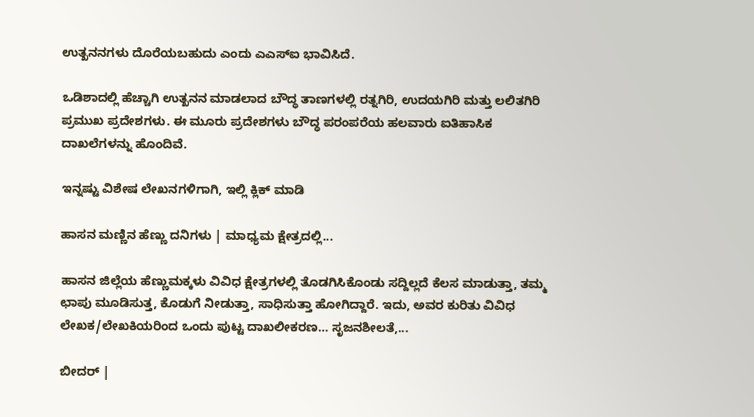ಉತ್ಖನನಗಳು ದೊರೆಯಬಹುದು ಎಂದು ಎಎಸ್‌ಐ ಭಾವಿಸಿದೆ.

ಒಡಿಶಾದಲ್ಲಿ ಹೆಚ್ಚಾಗಿ ಉತ್ಖನನ ಮಾಡಲಾದ ಬೌದ್ಧ ತಾಣಗಳಲ್ಲಿ ರತ್ನಗಿರಿ, ಉದಯಗಿರಿ ಮತ್ತು ಲಲಿತಗಿರಿ ಪ್ರಮುಖ ಪ್ರದೇಶಗಳು. ಈ ಮೂರು ಪ್ರದೇಶಗಳು ಬೌದ್ಧ ಪರಂಪರೆಯ ಹಲವಾರು ಐತಿಹಾಸಿಕ ದಾಖಲೆಗಳನ್ನು ಹೊಂದಿವೆ.

ಇನ್ನಷ್ಟು ವಿಶೇಷ ಲೇಖನಗಳಿಗಾಗಿ, ಇಲ್ಲಿ ಕ್ಲಿಕ್ ಮಾಡಿ

ಹಾಸನ ಮಣ್ಣಿನ ಹೆಣ್ಣು ದನಿಗಳು | ಮಾಧ್ಯಮ ಕ್ಷೇತ್ರದಲ್ಲಿ...

ಹಾಸನ ಜಿಲ್ಲೆಯ ಹೆಣ್ಣುಮಕ್ಕಳು ವಿವಿಧ ಕ್ಷೇತ್ರಗಳಲ್ಲಿ ತೊಡಗಿಸಿಕೊಂಡು ಸದ್ದಿಲ್ಲದೆ ಕೆಲಸ ಮಾಡುತ್ತಾ, ತಮ್ಮ ಛಾಪು ಮೂಡಿಸುತ್ತ, ಕೊಡುಗೆ ನೀಡುತ್ತಾ, ಸಾಧಿಸುತ್ತಾ ಹೋಗಿದ್ದಾರೆ. ಇದು, ಅವರ ಕುರಿತು ವಿವಿಧ ಲೇಖಕ/ಲೇಖಕಿಯರಿಂದ ಒಂದು ಪುಟ್ಟ ದಾಖಲೀಕರಣ… ಸೃಜನಶೀಲತೆ,...

ಬೀದರ್ |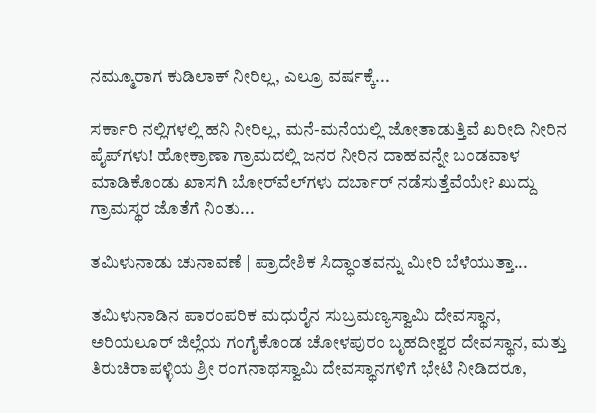ನಮ್ಮೂರಾಗ ಕುಡಿಲಾಕ್ ನೀರಿಲ್ಲ, ಎಲ್ರೂ ವರ್ಷಕ್ಕೆ...

ಸರ್ಕಾರಿ ನಲ್ಲಿಗಳಲ್ಲಿ ಹನಿ ನೀರಿಲ್ಲ, ಮನೆ-ಮನೆಯಲ್ಲಿ ಜೋತಾಡುತ್ತಿವೆ ಖರೀದಿ ನೀರಿನ ಪೈಪ್‌ಗಳು! ಹೋಕ್ರಾಣಾ ಗ್ರಾಮದಲ್ಲಿ ಜನರ ನೀರಿನ ದಾಹವನ್ನೇ ಬಂಡವಾಳ ಮಾಡಿಕೊಂಡು ಖಾಸಗಿ ಬೋರ್‌ವೆಲ್‌ಗಳು ದರ್ಬಾರ್‌ ನಡೆಸುತ್ತೆವೆಯೇ? ಖುದ್ದು ಗ್ರಾಮಸ್ಥರ ಜೊತೆಗೆ ನಿಂತು...

ತಮಿಳುನಾಡು ಚುನಾವಣೆ | ಪ್ರಾದೇಶಿಕ ಸಿದ್ಧಾಂತವನ್ನು ಮೀರಿ ಬೆಳೆಯುತ್ತಾ...

ತಮಿಳುನಾಡಿನ ಪಾರಂಪರಿಕ ಮಧುರೈನ ಸುಬ್ರಮಣ್ಯಸ್ವಾಮಿ ದೇವಸ್ಥಾನ, ಅರಿಯಲೂರ್ ಜಿಲ್ಲೆಯ ಗಂಗೈಕೊಂಡ ಚೋಳಪುರಂ ಬೃಹದೀಶ್ವರ ದೇವಸ್ಥಾನ, ಮತ್ತು ತಿರುಚಿರಾಪಳ್ಳಿಯ ಶ್ರೀ ರಂಗನಾಥಸ್ವಾಮಿ ದೇವಸ್ಥಾನಗಳಿಗೆ ಭೇಟಿ ನೀಡಿದರೂ,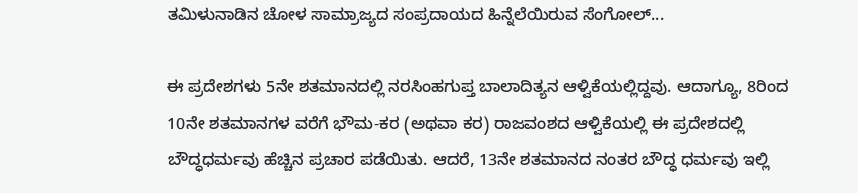ತಮಿಳುನಾಡಿನ ಚೋಳ ಸಾಮ್ರಾಜ್ಯದ ಸಂಪ್ರದಾಯದ ಹಿನ್ನೆಲೆಯಿರುವ ಸೆಂಗೋಲ್...

ಈ ಪ್ರದೇಶಗಳು 5ನೇ ಶತಮಾನದಲ್ಲಿ ನರಸಿಂಹಗುಪ್ತ ಬಾಲಾದಿತ್ಯನ ಆಳ್ವಿಕೆಯಲ್ಲಿದ್ದವು. ಆದಾಗ್ಯೂ, 8ರಿಂದ 10ನೇ ಶತಮಾನಗಳ ವರೆಗೆ ಭೌಮ-ಕರ (ಅಥವಾ ಕರ) ರಾಜವಂಶದ ಆಳ್ವಿಕೆಯಲ್ಲಿ ಈ ಪ್ರದೇಶದಲ್ಲಿ ಬೌದ್ಧಧರ್ಮವು ಹೆಚ್ಚಿನ ಪ್ರಚಾರ ಪಡೆಯಿತು. ಆದರೆ, 13ನೇ ಶತಮಾನದ ನಂತರ ಬೌದ್ಧ ಧರ್ಮವು ಇಲ್ಲಿ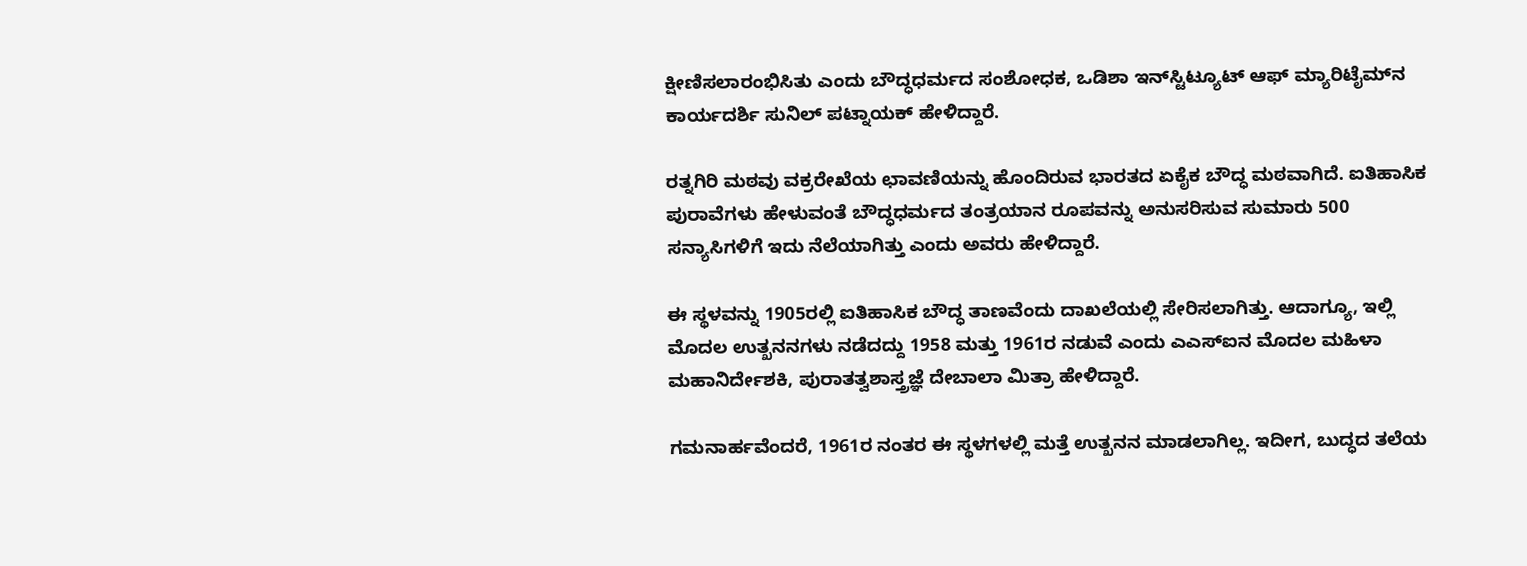ಕ್ಷೀಣಿಸಲಾರಂಭಿಸಿತು ಎಂದು ಬೌದ್ಧಧರ್ಮದ ಸಂಶೋಧಕ, ಒಡಿಶಾ ಇನ್‌ಸ್ಟಿಟ್ಯೂಟ್ ಆಫ್ ಮ್ಯಾರಿಟೈಮ್‌ನ ಕಾರ್ಯದರ್ಶಿ ಸುನಿಲ್ ಪಟ್ನಾಯಕ್ ಹೇಳಿದ್ದಾರೆ.

ರತ್ನಗಿರಿ ಮಠವು ವಕ್ರರೇಖೆಯ ಛಾವಣಿಯನ್ನು ಹೊಂದಿರುವ ಭಾರತದ ಏಕೈಕ ಬೌದ್ಧ ಮಠವಾಗಿದೆ. ಐತಿಹಾಸಿಕ ಪುರಾವೆಗಳು ಹೇಳುವಂತೆ ಬೌದ್ಧಧರ್ಮದ ತಂತ್ರಯಾನ ರೂಪವನ್ನು ಅನುಸರಿಸುವ ಸುಮಾರು 500 ಸನ್ಯಾಸಿಗಳಿಗೆ ಇದು ನೆಲೆಯಾಗಿತ್ತು ಎಂದು ಅವರು ಹೇಳಿದ್ದಾರೆ.

ಈ ಸ್ಥಳವನ್ನು 1905ರಲ್ಲಿ ಐತಿಹಾಸಿಕ ಬೌದ್ಧ ತಾಣವೆಂದು ದಾಖಲೆಯಲ್ಲಿ ಸೇರಿಸಲಾಗಿತ್ತು. ಆದಾಗ್ಯೂ, ಇಲ್ಲಿ ಮೊದಲ ಉತ್ಖನನಗಳು ನಡೆದದ್ದು 1958 ಮತ್ತು 1961ರ ನಡುವೆ ಎಂದು ಎಎಸ್‌ಐನ ಮೊದಲ ಮಹಿಳಾ ಮಹಾನಿರ್ದೇಶಕಿ, ಪುರಾತತ್ವಶಾಸ್ತ್ರಜ್ಞೆ ದೇಬಾಲಾ ಮಿತ್ರಾ ಹೇಳಿದ್ದಾರೆ.

ಗಮನಾರ್ಹವೆಂದರೆ, 1961ರ ನಂತರ ಈ ಸ್ಥಳಗಳಲ್ಲಿ ಮತ್ತೆ ಉತ್ಖನನ ಮಾಡಲಾಗಿಲ್ಲ. ಇದೀಗ, ಬುದ್ಧದ ತಲೆಯ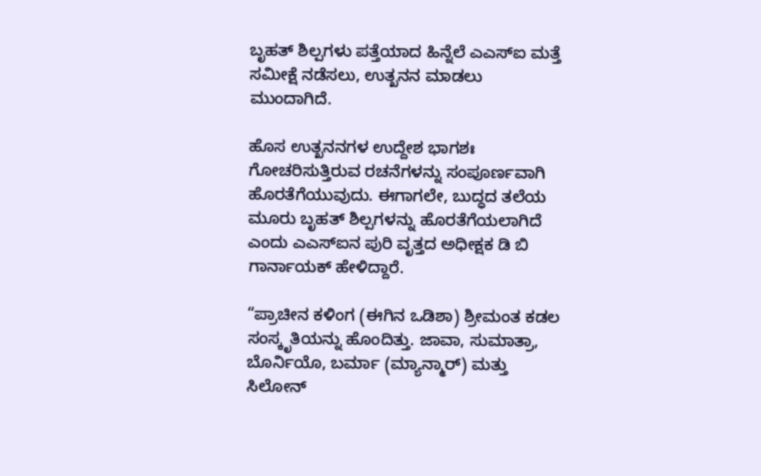ಬೃಹತ್ ಶಿಲ್ಪಗಳು ಪತ್ತೆಯಾದ ಹಿನ್ನೆಲೆ ಎಎಸ್‌ಐ ಮತ್ತೆ ಸಮೀಕ್ಷೆ ನಡೆಸಲು, ಉತ್ಖನನ ಮಾಡಲು ಮುಂದಾಗಿದೆ.

ಹೊಸ ಉತ್ಖನನಗಳ ಉದ್ದೇಶ ಭಾಗಶಃ ಗೋಚರಿಸುತ್ತಿರುವ ರಚನೆಗಳನ್ನು ಸಂಪೂರ್ಣವಾಗಿ ಹೊರತೆಗೆಯುವುದು. ಈಗಾಗಲೇ, ಬುದ್ಧದ ತಲೆಯ ಮೂರು ಬೃಹತ್ ಶಿಲ್ಪಗಳನ್ನು ಹೊರತೆಗೆಯಲಾಗಿದೆ ಎಂದು ಎಎಸ್‌ಐನ ಪುರಿ ವೃತ್ತದ ಅಧೀಕ್ಷಕ ಡಿ ಬಿ ಗಾರ್ನಾಯಕ್ ಹೇಳಿದ್ದಾರೆ.

“ಪ್ರಾಚೀನ ಕಳಿಂಗ (ಈಗಿನ ಒಡಿಶಾ) ಶ್ರೀಮಂತ ಕಡಲ ಸಂಸ್ಕೃತಿಯನ್ನು ಹೊಂದಿತ್ತು. ಜಾವಾ, ಸುಮಾತ್ರಾ, ಬೊರ್ನಿಯೊ, ಬರ್ಮಾ (ಮ್ಯಾನ್ಮಾರ್) ಮತ್ತು ಸಿಲೋನ್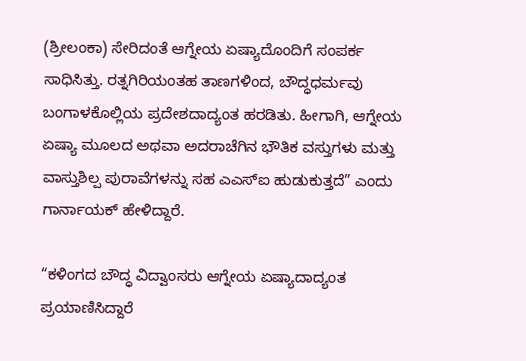(ಶ್ರೀಲಂಕಾ) ಸೇರಿದಂತೆ ಆಗ್ನೇಯ ಏಷ್ಯಾದೊಂದಿಗೆ ಸಂಪರ್ಕ ಸಾಧಿಸಿತ್ತು. ರತ್ನಗಿರಿಯಂತಹ ತಾಣಗಳಿಂದ, ಬೌದ್ಧಧರ್ಮವು ಬಂಗಾಳಕೊಲ್ಲಿಯ ಪ್ರದೇಶದಾದ್ಯಂತ ಹರಡಿತು. ಹೀಗಾಗಿ, ಆಗ್ನೇಯ ಏಷ್ಯಾ ಮೂಲದ ಅಥವಾ ಅದರಾಚೆಗಿನ ಭೌತಿಕ ವಸ್ತುಗಳು ಮತ್ತು ವಾಸ್ತುಶಿಲ್ಪ ಪುರಾವೆಗಳನ್ನು ಸಹ ಎಎಸ್‌ಐ ಹುಡುಕುತ್ತದೆ” ಎಂದು ಗಾರ್ನಾಯಕ್ ಹೇಳಿದ್ದಾರೆ.

“ಕಳಿಂಗದ ಬೌದ್ಧ ವಿದ್ವಾಂಸರು ಆಗ್ನೇಯ ಏಷ್ಯಾದಾದ್ಯಂತ ಪ್ರಯಾಣಿಸಿದ್ದಾರೆ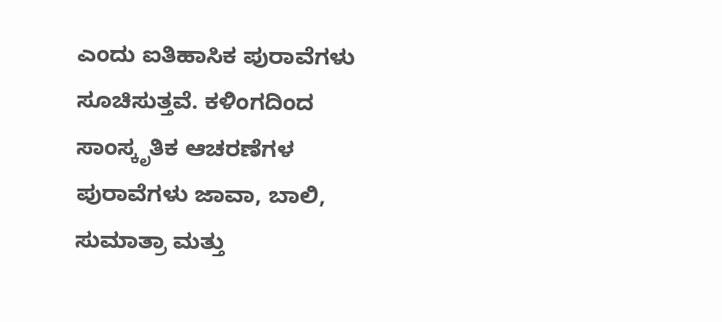ಎಂದು ಐತಿಹಾಸಿಕ ಪುರಾವೆಗಳು ಸೂಚಿಸುತ್ತವೆ. ಕಳಿಂಗದಿಂದ ಸಾಂಸ್ಕೃತಿಕ ಆಚರಣೆಗಳ ಪುರಾವೆಗಳು ಜಾವಾ, ಬಾಲಿ, ಸುಮಾತ್ರಾ ಮತ್ತು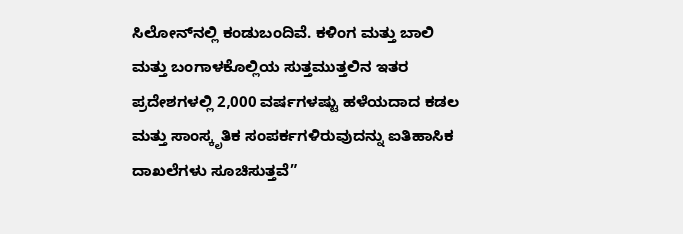ಸಿಲೋನ್‌ನಲ್ಲಿ ಕಂಡುಬಂದಿವೆ. ಕಳಿಂಗ ಮತ್ತು ಬಾಲಿ ಮತ್ತು ಬಂಗಾಳಕೊಲ್ಲಿಯ ಸುತ್ತಮುತ್ತಲಿನ ಇತರ ಪ್ರದೇಶಗಳಲ್ಲಿ 2,000 ವರ್ಷಗಳಷ್ಟು ಹಳೆಯದಾದ ಕಡಲ ಮತ್ತು ಸಾಂಸ್ಕೃತಿಕ ಸಂಪರ್ಕಗಳಿರುವುದನ್ನು ಐತಿಹಾಸಿಕ ದಾಖಲೆಗಳು ಸೂಚಿಸುತ್ತವೆ”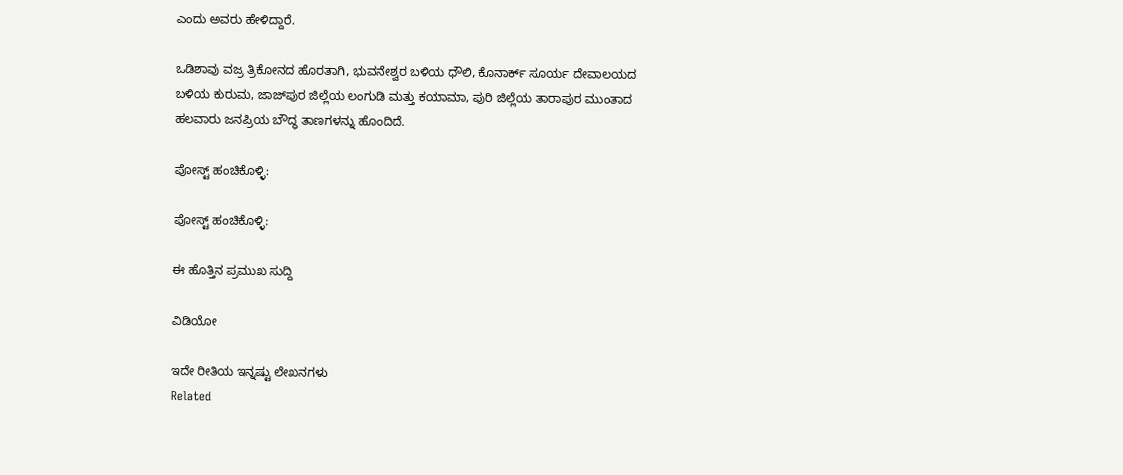ಎಂದು ಅವರು ಹೇಳಿದ್ದಾರೆ.

ಒಡಿಶಾವು ವಜ್ರ ತ್ರಿಕೋನದ ಹೊರತಾಗಿ, ಭುವನೇಶ್ವರ ಬಳಿಯ ಧೌಲಿ, ಕೊನಾರ್ಕ್ ಸೂರ್ಯ ದೇವಾಲಯದ ಬಳಿಯ ಕುರುಮ, ಜಾಜ್‌ಪುರ ಜಿಲ್ಲೆಯ ಲಂಗುಡಿ ಮತ್ತು ಕಯಾಮಾ, ಪುರಿ ಜಿಲ್ಲೆಯ ತಾರಾಪುರ ಮುಂತಾದ ಹಲವಾರು ಜನಪ್ರಿಯ ಬೌದ್ಧ ತಾಣಗಳನ್ನು ಹೊಂದಿದೆ.

ಪೋಸ್ಟ್ ಹಂಚಿಕೊಳ್ಳಿ:

ಪೋಸ್ಟ್ ಹಂಚಿಕೊಳ್ಳಿ:

ಈ ಹೊತ್ತಿನ ಪ್ರಮುಖ ಸುದ್ದಿ

ವಿಡಿಯೋ

ಇದೇ ರೀತಿಯ ಇನ್ನಷ್ಟು ಲೇಖನಗಳು
Related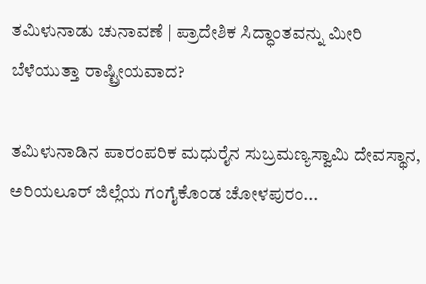ತಮಿಳುನಾಡು ಚುನಾವಣೆ | ಪ್ರಾದೇಶಿಕ ಸಿದ್ಧಾಂತವನ್ನು ಮೀರಿ ಬೆಳೆಯುತ್ತಾ ರಾಷ್ಟ್ರೀಯವಾದ?

ತಮಿಳುನಾಡಿನ ಪಾರಂಪರಿಕ ಮಧುರೈನ ಸುಬ್ರಮಣ್ಯಸ್ವಾಮಿ ದೇವಸ್ಥಾನ, ಅರಿಯಲೂರ್ ಜಿಲ್ಲೆಯ ಗಂಗೈಕೊಂಡ ಚೋಳಪುರಂ...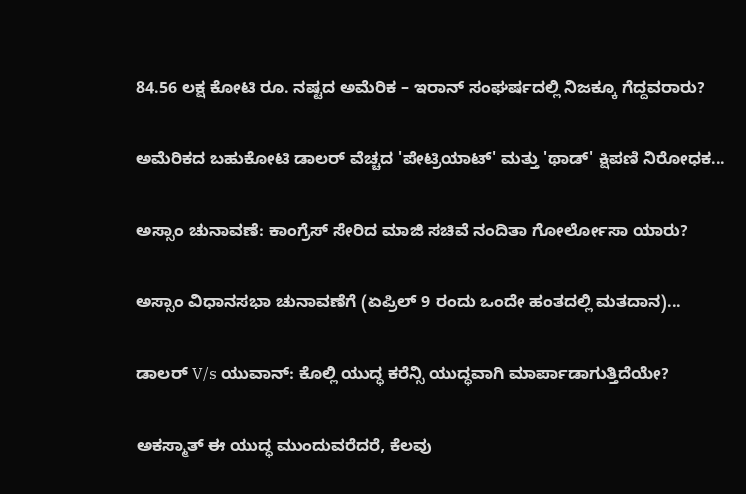84.56 ಲಕ್ಷ ಕೋಟಿ ರೂ. ನಷ್ಟದ ಅಮೆರಿಕ – ಇರಾನ್ ಸಂಘರ್ಷದಲ್ಲಿ ನಿಜಕ್ಕೂ ಗೆದ್ದವರಾರು?

ಅಮೆರಿಕದ ಬಹುಕೋಟಿ ಡಾಲರ್ ವೆಚ್ಚದ 'ಪೇಟ್ರಿಯಾಟ್' ಮತ್ತು 'ಥಾಡ್' ಕ್ಷಿಪಣಿ ನಿರೋಧಕ...

ಅಸ್ಸಾಂ ಚುನಾವಣೆ: ಕಾಂಗ್ರೆಸ್ ಸೇರಿದ ಮಾಜಿ ಸಚಿವೆ ನಂದಿತಾ ಗೋರ್ಲೋಸಾ ಯಾರು?

ಅಸ್ಸಾಂ ವಿಧಾನಸಭಾ ಚುನಾವಣೆಗೆ (ಏಪ್ರಿಲ್ 9 ರಂದು ಒಂದೇ ಹಂತದಲ್ಲಿ ಮತದಾನ)...

ಡಾಲರ್ V/s ಯುವಾನ್: ಕೊಲ್ಲಿ ಯುದ್ಧ ಕರೆನ್ಸಿ ಯುದ್ಧವಾಗಿ ಮಾರ್ಪಾಡಾಗುತ್ತಿದೆಯೇ?

ಅಕಸ್ಮಾತ್ ಈ ಯುದ್ಧ ಮುಂದುವರೆದರೆ, ಕೆಲವು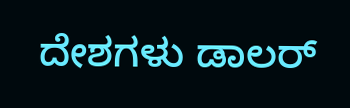ದೇಶಗಳು ಡಾಲರ್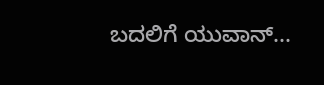ಬದಲಿಗೆ ಯುವಾನ್...